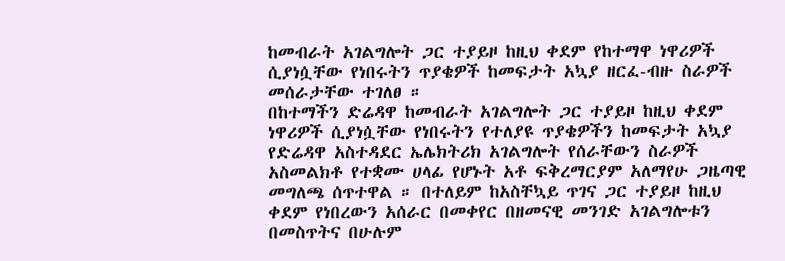ከመብራት አገልግሎት ጋር ተያይዞ ከዚህ ቀደም የከተማዋ ነዋሪዎች ሲያነሷቸው የነበሩትን ጥያቄዎች ከመፍታት አኳያ ዘርፈ-ብዙ ስራዎች መሰራታቸው ተገለፀ ።
በከተማችን ድሬዳዋ ከመብራት አገልግሎት ጋር ተያይዞ ከዚህ ቀደም ነዋሪዎች ሲያነሷቸው የነበሩትን የተለያዩ ጥያቄዎችን ከመፍታት አኳያ የድሬዳዋ አስተዳደር ኤሌክትሪክ አገልግሎት የሰራቸውን ስራዎች አስመልክቶ የተቋሙ ሀላፊ የሆኑት አቶ ፍቅረማርያም አለማየሁ ጋዜጣዊ መግለጫ ሰጥተዋል ። በተለይም ከአስቸኳይ ጥገና ጋር ተያይዞ ከዚህ ቀደም የነበረውን አሰራር በመቀየር በዘመናዊ መንገድ አገልግሎቱን በመስጥትና በሁሉም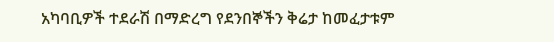አካባቢዎች ተደራሽ በማድረግ የደንበኞችን ቅሬታ ከመፈታቱም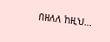በዘለለ ከዚህ…